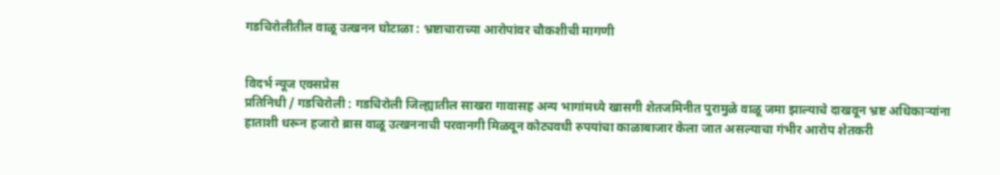गडचिरोलीतील वाळू उत्खनन घोटाळा : भ्रष्टाचाराच्या आरोपांवर चौकशीची मागणी


विदर्भ न्यूज एक्सप्रेस
प्रतिनिधी / गडचिरोली : गडचिरोली जिल्ह्यातील साखरा गावासह अन्य भागांमध्ये खासगी शेतजमिनीत पुरामुळे वाळू जमा झाल्याचे दाखवून भ्रष्ट अधिकाऱ्यांना हाताशी धरून हजारो ब्रास वाळू उत्खननाची परवानगी मिळवून कोट्यवधी रुपयांचा काळाबाजार केला जात असल्याचा गंभीर आरोप शेतकरी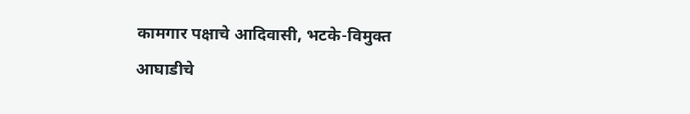कामगार पक्षाचे आदिवासी, भटके-विमुक्त आघाडीचे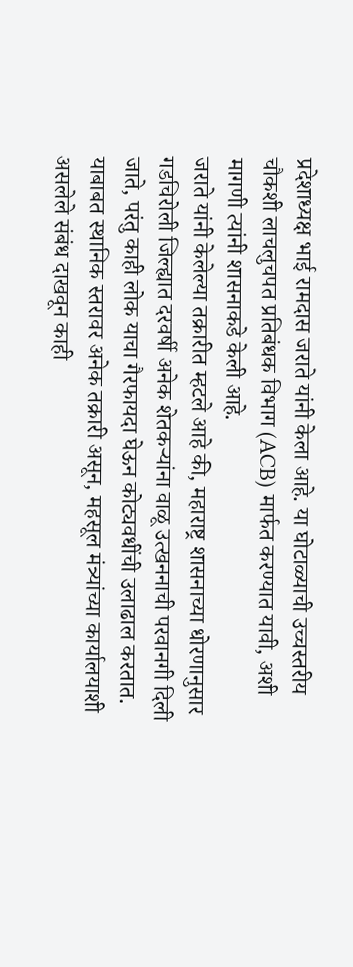प्रदेशाध्यक्ष भाई रामदास जराते यांनी केला आहे. या घोटाळ्याची उच्चस्तरीय चौकशी लाचलुचपत प्रतिबंधक विभाग (ACB) मार्फत करण्यात यावी, अशी मागणी त्यांनी शासनाकडे केली आहे.
जराते यांनी केलेल्या तक्रारीत म्हटले आहे की, महाराष्ट्र शासनाच्या धोरणानुसार गडचिरोली जिल्ह्यात दरवर्षी अनेक शेतकऱ्यांना वाळू उत्खननाची परवानगी दिली जाते, परंतु काही लोक याचा गैरफायदा घेऊन कोट्यवधींची उलाढाल करतात. याबाबत स्थानिक स्तरावर अनेक तक्रारी असून, महसूल मंत्र्यांच्या कार्यालयाशी असलेले संबंध दाखवून काही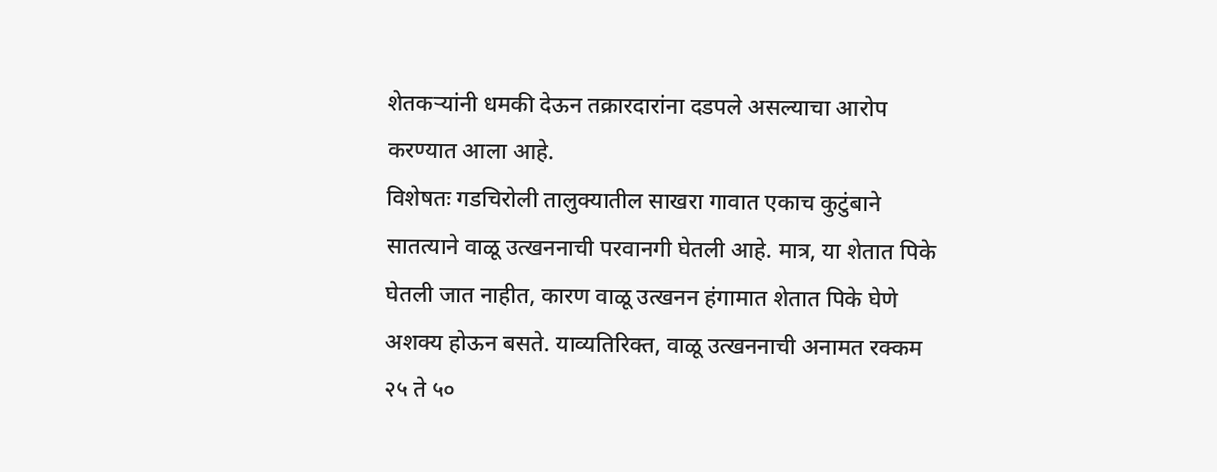शेतकऱ्यांनी धमकी देऊन तक्रारदारांना दडपले असल्याचा आरोप करण्यात आला आहे.
विशेषतः गडचिरोली तालुक्यातील साखरा गावात एकाच कुटुंबाने सातत्याने वाळू उत्खननाची परवानगी घेतली आहे. मात्र, या शेतात पिके घेतली जात नाहीत, कारण वाळू उत्खनन हंगामात शेतात पिके घेणे अशक्य होऊन बसते. याव्यतिरिक्त, वाळू उत्खननाची अनामत रक्कम २५ ते ५०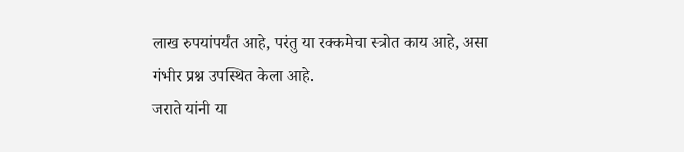लाख रुपयांपर्यंत आहे, परंतु या रक्कमेचा स्त्रोत काय आहे, असा गंभीर प्रश्न उपस्थित केला आहे.
जराते यांनी या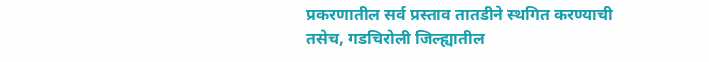प्रकरणातील सर्व प्रस्ताव तातडीने स्थगित करण्याची तसेच, गडचिरोली जिल्ह्यातील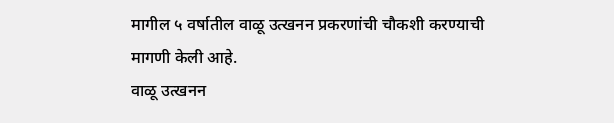मागील ५ वर्षातील वाळू उत्खनन प्रकरणांची चौकशी करण्याची मागणी केली आहे.
वाळू उत्खनन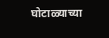घोटाळ्याच्या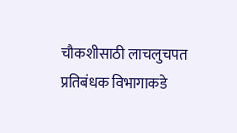चौकशीसाठी लाचलुचपत प्रतिबंधक विभागाकडे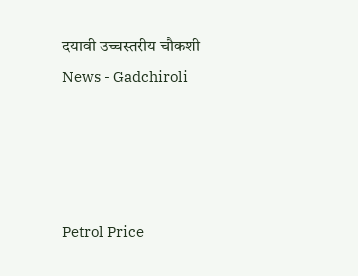दयावी उच्चस्तरीय चौकशी
News - Gadchiroli




Petrol Price